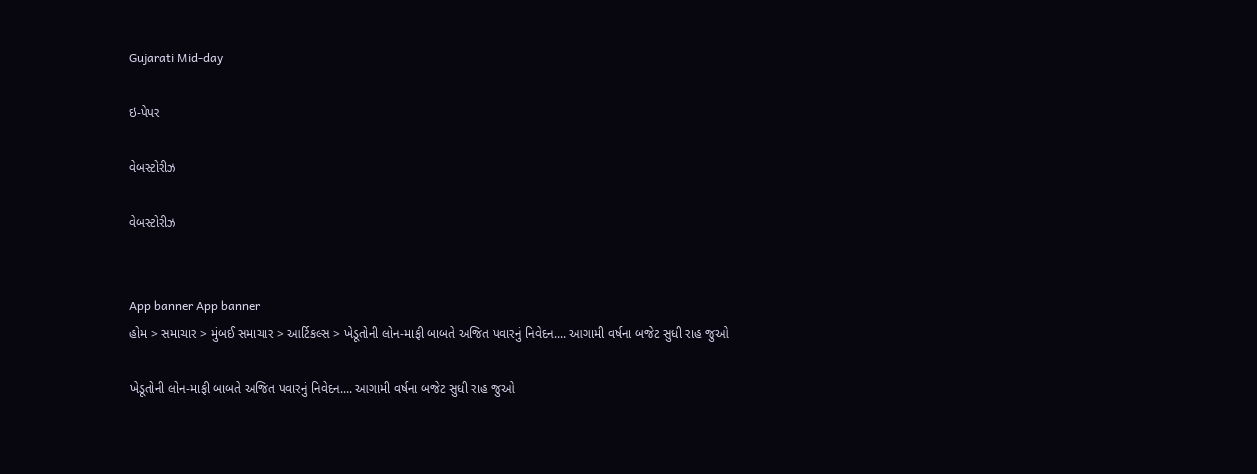Gujarati Mid-day

ઇ-પેપર

વેબસ્ટોરીઝ

વેબસ્ટોરીઝ


App banner App banner
હોમ > સમાચાર > મુંબઈ સમાચાર > આર્ટિકલ્સ > ખેડૂતોની લોન-માફી બાબતે અજિત પવારનું નિવેદન.... આગામી વર્ષના બજેટ સુધી રાહ જુઓ

ખેડૂતોની લોન-માફી બાબતે અજિત પવારનું નિવેદન.... આગામી વર્ષના બજેટ સુધી રાહ જુઓ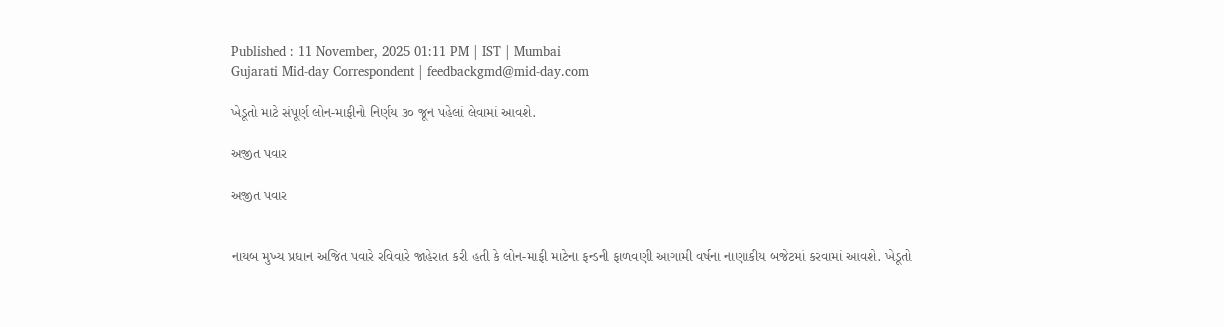Published : 11 November, 2025 01:11 PM | IST | Mumbai
Gujarati Mid-day Correspondent | feedbackgmd@mid-day.com

ખેડૂતો માટે સંપૂર્ણ લોન-માફીનો નિર્ણય ૩૦ જૂન પહેલાં લેવામાં આવશે.

અજીત પવાર

અજીત પવાર


નાયબ મુખ્ય પ્રધાન અજિત પવારે રવિવારે જાહેરાત કરી હતી કે લોન-માફી માટેના ફન્ડની ફાળવણી આગામી વર્ષના નાણાકીય બજેટમાં કરવામાં આવશે. ખેડૂતો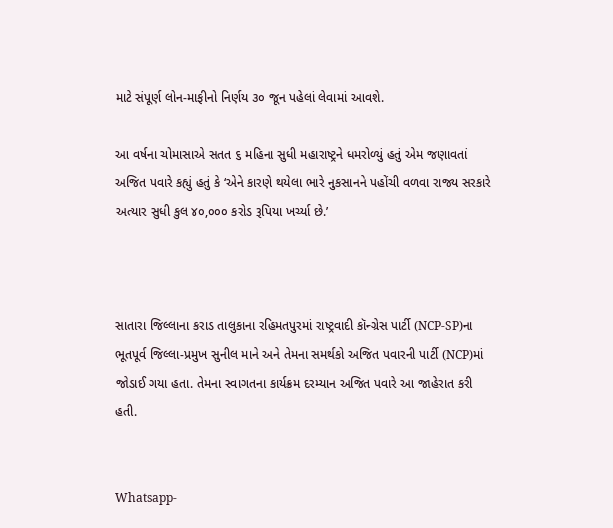માટે સંપૂર્ણ લોન-માફીનો નિર્ણય ૩૦ જૂન પહેલાં લેવામાં આવશે.

આ વર્ષના ચોમાસાએ સતત ૬ મહિના સુધી મહારાષ્ટ્રને ધમરોળ્યું હતું એમ જણાવતાં અજિત પવારે કહ્યું હતું કે ‘એને કારણે થયેલા ભારે નુકસાનને પહોંચી વળવા રાજ્ય સરકારે અત્યાર સુધી કુલ ૪૦,૦૦૦ કરોડ રૂપિયા ખર્ચ્યા છે.’



સાતારા જિલ્લાના કરાડ તાલુકાના રહિમતપુરમાં રાષ્ટ્રવાદી કૉન્ગ્રેસ પાર્ટી (NCP-SP)ના ભૂતપૂર્વ જિલ્લા-પ્રમુખ સુનીલ માને અને તેમના સમર્થકો અજિત પવારની પાર્ટી (NCP)માં જોડાઈ ગયા હતા. તેમના સ્વાગતના કાર્યક્રમ દરમ્યાન અજિત પવારે આ જાહેરાત કરી હતી.


Whatsapp-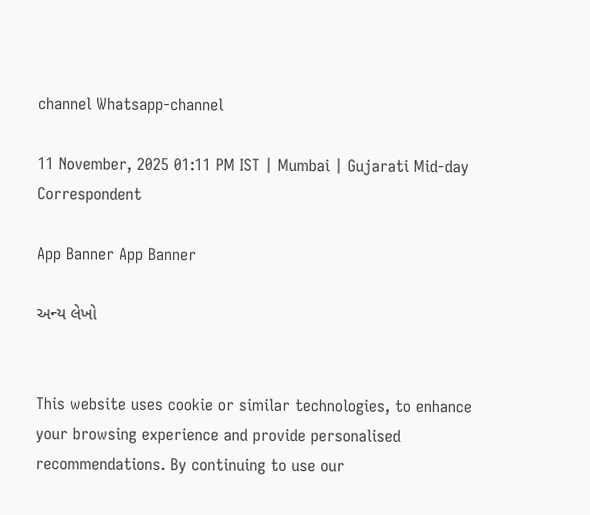channel Whatsapp-channel

11 November, 2025 01:11 PM IST | Mumbai | Gujarati Mid-day Correspondent

App Banner App Banner

અન્ય લેખો


This website uses cookie or similar technologies, to enhance your browsing experience and provide personalised recommendations. By continuing to use our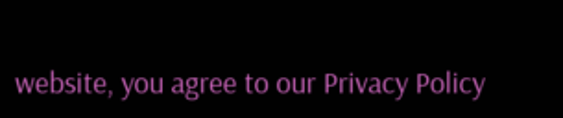website, you agree to our Privacy Policy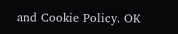and Cookie Policy. OK